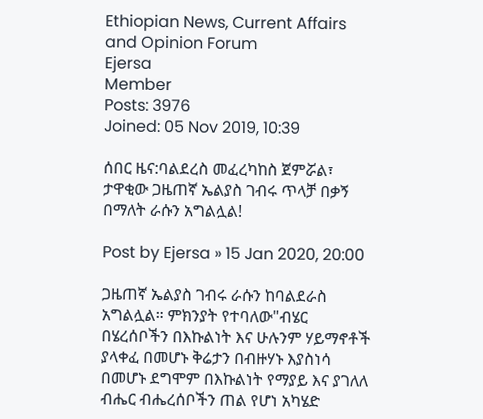Ethiopian News, Current Affairs and Opinion Forum
Ejersa
Member
Posts: 3976
Joined: 05 Nov 2019, 10:39

ሰበር ዜና:ባልደረስ መፈረካከስ ጀምሯል፣ ታዋቂው ጋዜጠኛ ኤልያስ ገብሩ ጥላቻ በቃኝ በማለት ራሱን አግልሏል!

Post by Ejersa » 15 Jan 2020, 20:00

ጋዜጠኛ ኤልያስ ገብሩ ራሱን ከባልደራስ አግልሏል። ምክንያት የተባለው"ብሄር በሄረሰቦችን በእኩልነት እና ሁሉንም ሃይማኖቶች ያላቀፈ በመሆኑ ቅሬታን በብዙሃኑ እያስነሳ በመሆኑ ደግሞም በእኩልነት የማያይ እና ያገለለ ብሔር ብሔረሰቦችን ጠል የሆነ አካሄድ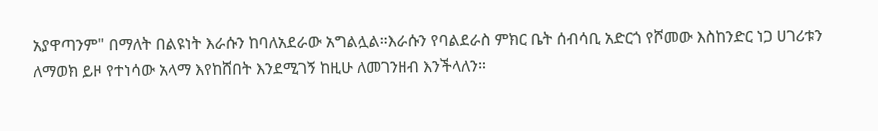አያዋጣንም" በማለት በልዩነት እራሱን ከባለአደራው አግልሏል።እራሱን የባልደራስ ምክር ቤት ሰብሳቢ አድርጎ የሾመው እስከንድር ነጋ ሀገሪቱን ለማወክ ይዞ የተነሳው አላማ እየከሸበት እንደሚገኝ ከዚሁ ለመገንዘብ እንችላለን።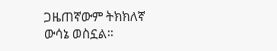ጋዜጠኛውም ትክክለኛ ውሳኔ ወስኗል።